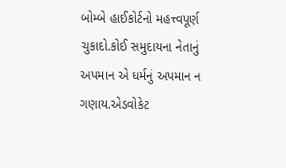બોમ્બે હાઈકોર્ટનો મહત્ત્વપૂર્ણ ચુકાદો.કોઈ સમુદાયના નેતાનું અપમાન એ ધર્મનું અપમાન ન ગણાય.એડવોકેટ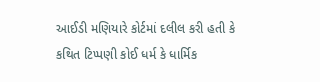આઈડી મણિયારે કોર્ટમાં દલીલ કરી હતી કે કથિત ટિપ્પણી કોઈ ધર્મ કે ધાર્મિક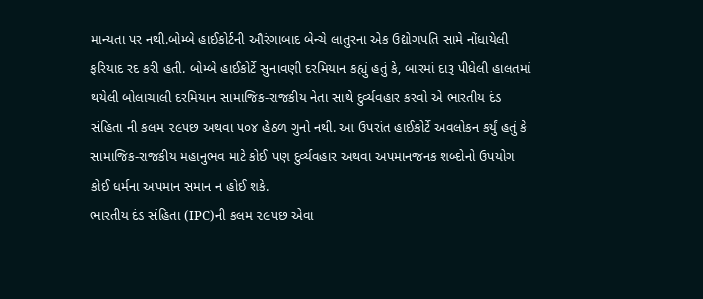માન્યતા પર નથી.બોમ્બે હાઈકોર્ટની ઔરંગાબાદ બેન્ચે લાતુરના એક ઉદ્યોગપતિ સામે નોંધાયેલી ફરિયાદ રદ કરી હતી. બોમ્બે હાઈકોર્ટે સુનાવણી દરમિયાન કહ્યું હતું કે, બારમાં દારૂ પીધેલી હાલતમાં થયેલી બોલાચાલી દરમિયાન સામાજિક-રાજકીય નેતા સાથે દુર્વ્યવહાર કરવો એ ભારતીય દંડ સંહિતા ની કલમ ૨૯૫છ અથવા ૫૦૪ હેઠળ ગુનો નથી. આ ઉપરાંત હાઈકોર્ટે અવલોકન કર્યું હતું કે સામાજિક-રાજકીય મહાનુભવ માટે કોઈ પણ દુર્વ્યવહાર અથવા અપમાનજનક શબ્દોનો ઉપયોગ કોઈ ધર્મના અપમાન સમાન ન હોઈ શકે.
ભારતીય દંડ સંહિતા (IPC)ની કલમ ૨૯૫છ એવા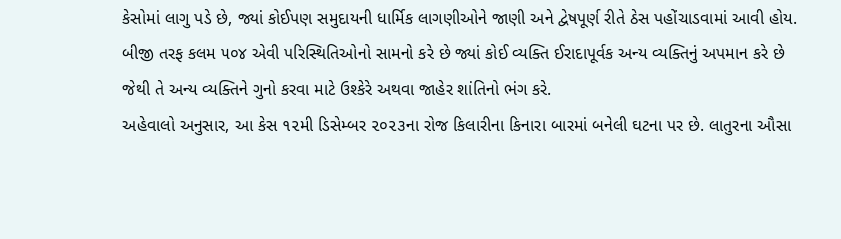કેસોમાં લાગુ પડે છે, જ્યાં કોઈપણ સમુદાયની ધાર્મિક લાગણીઓને જાણી અને દ્વેષપૂર્ણ રીતે ઠેસ પહોંચાડવામાં આવી હોય. બીજી તરફ કલમ ૫૦૪ એવી પરિસ્થિતિઓનો સામનો કરે છે જ્યાં કોઈ વ્યક્તિ ઈરાદાપૂર્વક અન્ય વ્યક્તિનું અપમાન કરે છે જેથી તે અન્ય વ્યક્તિને ગુનો કરવા માટે ઉશ્કેરે અથવા જાહેર શાંતિનો ભંગ કરે.
અહેવાલો અનુસાર, આ કેસ ૧૨મી ડિસેમ્બર ૨૦૨૩ના રોજ કિલારીના કિનારા બારમાં બનેલી ઘટના પર છે. લાતુરના ઔસા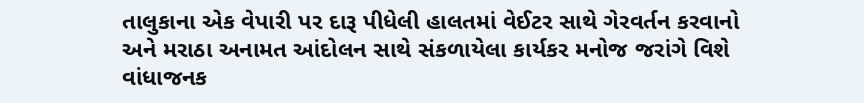તાલુકાના એક વેપારી પર દારૂ પીધેલી હાલતમાં વેઈટર સાથે ગેરવર્તન કરવાનો અને મરાઠા અનામત આંદોલન સાથે સંકળાયેલા કાર્યકર મનોજ જરાંગે વિશે વાંધાજનક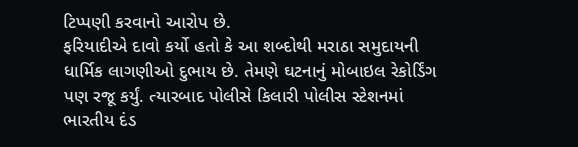ટિપ્પણી કરવાનો આરોપ છે.
ફરિયાદીએ દાવો કર્યો હતો કે આ શબ્દોથી મરાઠા સમુદાયની ધાર્મિક લાગણીઓ દુભાય છે. તેમણે ઘટનાનું મોબાઇલ રેકોર્ડિંગ પણ રજૂ કર્યું. ત્યારબાદ પોલીસે કિલારી પોલીસ સ્ટેશનમાં ભારતીય દંડ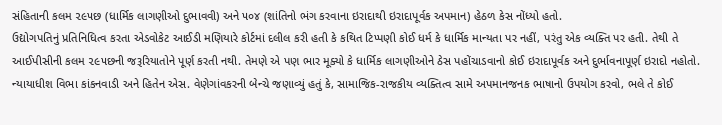સંહિતાની કલમ ૨૯૫છ (ધાર્મિક લાગણીઓ દુભાવવી) અને ૫૦૪ (શાંતિનો ભંગ કરવાના ઇરાદાથી ઇરાદાપૂર્વક અપમાન) હેઠળ કેસ નોંધ્યો હતો.
ઉદ્યોગપતિનું પ્રતિનિધિત્વ કરતા એડવોકેટ આઈડી મણિયારે કોર્ટમાં દલીલ કરી હતી કે કથિત ટિપ્પણી કોઈ ધર્મ કે ધાર્મિક માન્યતા પર નહીં, પરંતુ એક વ્યક્તિ પર હતી. તેથી તે આઈપીસીની કલમ ૨૯૫છની જરૂરિયાતોને પૂર્ણ કરતી નથી. તેમણે એ પણ ભાર મૂક્યો કે ધાર્મિક લાગણીઓને ઠેસ પહોંચાડવાનો કોઈ ઇરાદાપૂર્વક અને દુર્ભાવનાપૂર્ણ ઇરાદો નહોતો.
ન્યાયાધીશ વિભા કાંકનવાડી અને હિતેન એસ. વેણેગાંવકરની બેન્ચે જણાવ્યું હતું કે, સામાજિક-રાજકીય વ્યક્તિત્વ સામે અપમાનજનક ભાષાનો ઉપયોગ કરવો, ભલે તે કોઈ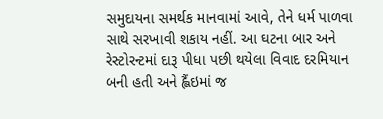સમુદાયના સમર્થક માનવામાં આવે, તેને ધર્મ પાળવા સાથે સરખાવી શકાય નહીં. આ ઘટના બાર અને રેસ્ટોરન્ટમાં દારૂ પીધા પછી થયેલા વિવાદ દરમિયાન બની હતી અને હ્લૈંઇમાં જ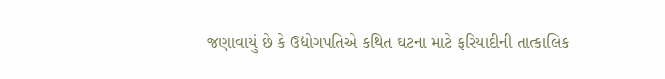જણાવાયું છે કે ઉદ્યોગપતિએ કથિત ઘટના માટે ફરિયાદીની તાત્કાલિક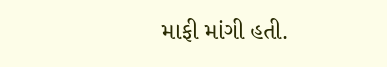માફી માંગી હતી.